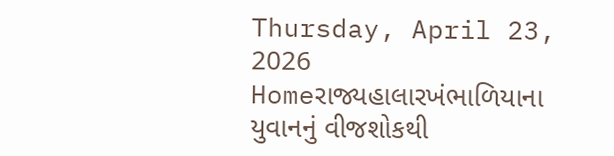Thursday, April 23, 2026
Homeરાજ્યહાલારખંભાળિયાના યુવાનનું વીજશોકથી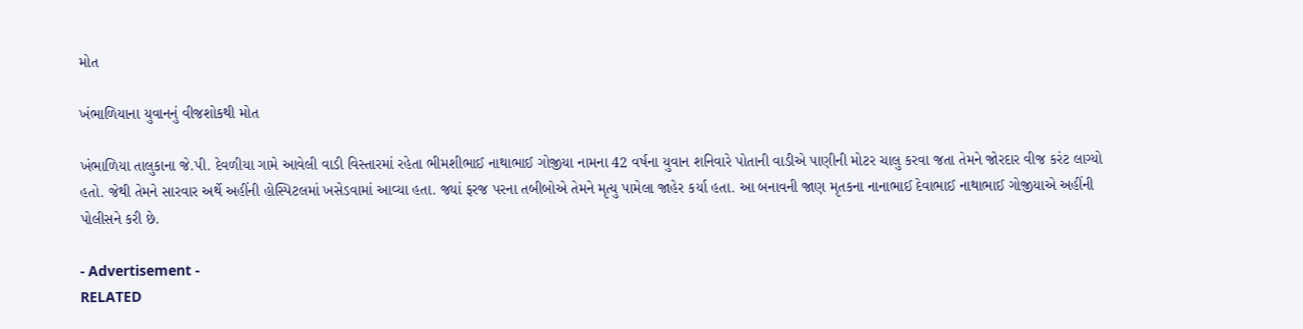મોત

ખંભાળિયાના યુવાનનું વીજશોકથી મોત

ખંભાળિયા તાલુકાના જે.પી. દેવળીયા ગામે આવેલી વાડી વિસ્તારમાં રહેતા ભીમશીભાઈ નાથાભાઈ ગોજીયા નામના 42 વર્ષના યુવાન શનિવારે પોતાની વાડીએ પાણીની મોટર ચાલુ કરવા જતા તેમને જોરદાર વીજ કરંટ લાગ્યો હતો. જેથી તેમને સારવાર અર્થે અહીંની હોસ્પિટલમાં ખસેડવામાં આવ્યા હતા. જ્યાં ફરજ પરના તબીબોએ તેમને મૃત્યુ પામેલા જાહેર કર્યા હતા. આ બનાવની જાણ મૃતકના નાનાભાઈ દેવાભાઈ નાથાભાઈ ગોજીયાએ અહીંની પોલીસને કરી છે.

- Advertisement -
RELATED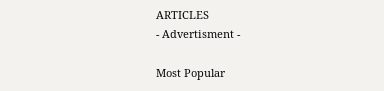ARTICLES
- Advertisment -

Most Popular